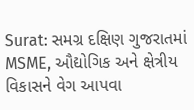Surat: સમગ્ર દક્ષિણ ગુજરાતમાં MSME, ઔદ્યોગિક અને ક્ષેત્રીય વિકાસને વેગ આપવા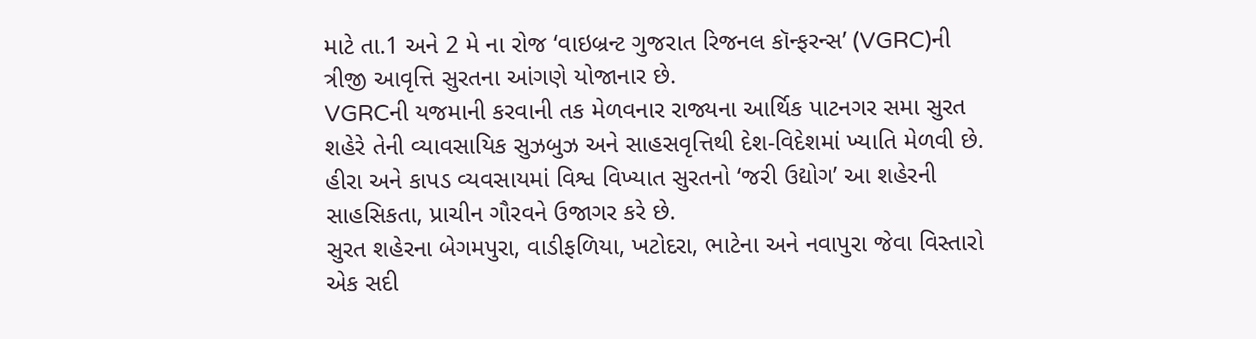માટે તા.1 અને 2 મે ના રોજ ‘વાઇબ્રન્ટ ગુજરાત રિજનલ કૉન્ફરન્સ’ (VGRC)ની ત્રીજી આવૃત્તિ સુરતના આંગણે યોજાનાર છે.
VGRCની યજમાની કરવાની તક મેળવનાર રાજ્યના આર્થિક પાટનગર સમા સુરત શહેરે તેની વ્યાવસાયિક સુઝબુઝ અને સાહસવૃત્તિથી દેશ-વિદેશમાં ખ્યાતિ મેળવી છે. હીરા અને કાપડ વ્યવસાયમાં વિશ્વ વિખ્યાત સુરતનો ‘જરી ઉદ્યોગ’ આ શહેરની સાહસિકતા, પ્રાચીન ગૌરવને ઉજાગર કરે છે.
સુરત શહેરના બેગમપુરા, વાડીફળિયા, ખટોદરા, ભાટેના અને નવાપુરા જેવા વિસ્તારો એક સદી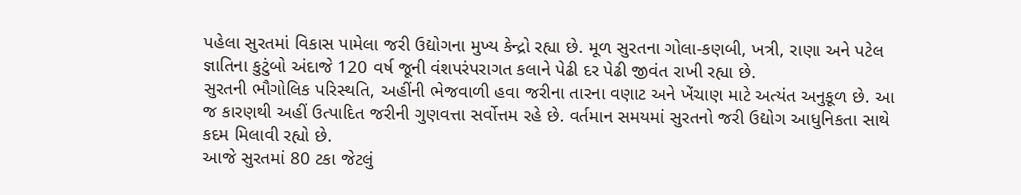પહેલા સુરતમાં વિકાસ પામેલા જરી ઉદ્યોગના મુખ્ય કેન્દ્રો રહ્યા છે. મૂળ સુરતના ગોલા-કણબી, ખત્રી, રાણા અને પટેલ જ્ઞાતિના કુટુંબો અંદાજે 120 વર્ષ જૂની વંશપરંપરાગત કલાને પેઢી દર પેઢી જીવંત રાખી રહ્યા છે.
સુરતની ભૌગોલિક પરિસ્થતિ, અહીંની ભેજવાળી હવા જરીના તારના વણાટ અને ખેંચાણ માટે અત્યંત અનુકૂળ છે. આ જ કારણથી અહીં ઉત્પાદિત જરીની ગુણવત્તા સર્વોત્તમ રહે છે. વર્તમાન સમયમાં સુરતનો જરી ઉદ્યોગ આધુનિકતા સાથે કદમ મિલાવી રહ્યો છે.
આજે સુરતમાં 80 ટકા જેટલું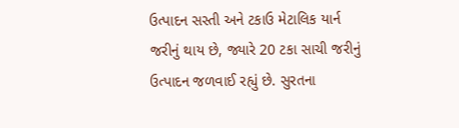ઉત્પાદન સસ્તી અને ટકાઉ મેટાલિક યાર્ન જરીનું થાય છે, જ્યારે 20 ટકા સાચી જરીનું ઉત્પાદન જળવાઈ રહ્યું છે. સુરતના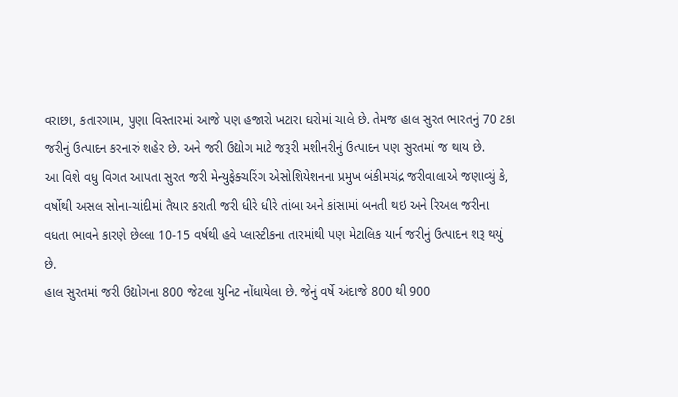વરાછા, કતારગામ, પુણા વિસ્તારમાં આજે પણ હજારો ખટારા ઘરોમાં ચાલે છે. તેમજ હાલ સુરત ભારતનું 70 ટકા જરીનું ઉત્પાદન કરનારું શહેર છે. અને જરી ઉદ્યોગ માટે જરૂરી મશીનરીનું ઉત્પાદન પણ સુરતમાં જ થાય છે.
આ વિશે વધુ વિગત આપતા સુરત જરી મેન્યુફેક્ચરિંગ એસોશિયેશનના પ્રમુખ બંકીમચંદ્ર જરીવાલાએ જણાવ્યું કે, વર્ષોથી અસલ સોના-ચાંદીમાં તૈયાર કરાતી જરી ધીરે ધીરે તાંબા અને કાંસામાં બનતી થઇ અને રિઅલ જરીના વધતા ભાવને કારણે છેલ્લા 10-15 વર્ષથી હવે પ્લાસ્ટીકના તારમાંથી પણ મેટાલિક યાર્ન જરીનું ઉત્પાદન શરૂ થયું છે.
હાલ સુરતમાં જરી ઉદ્યોગના 800 જેટલા યુનિટ નોંધાયેલા છે. જેનું વર્ષે અંદાજે 800 થી 900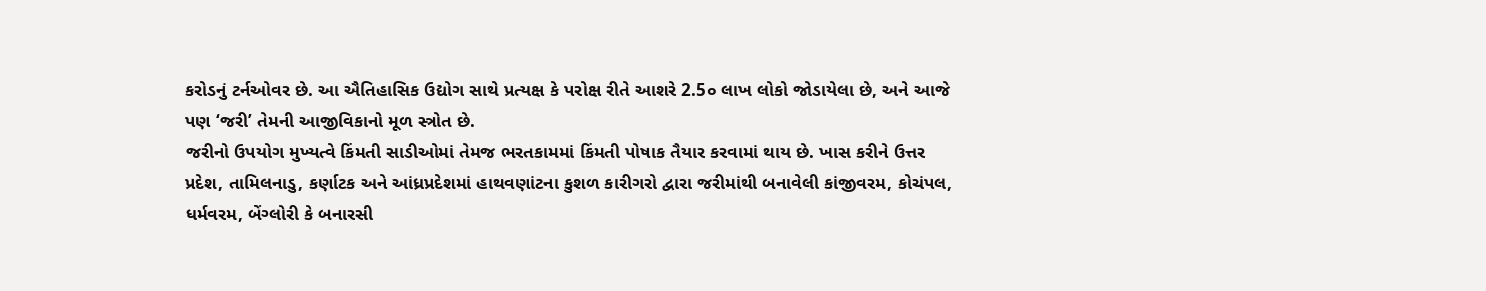કરોડનું ટર્નઓવર છે. આ ઐતિહાસિક ઉદ્યોગ સાથે પ્રત્યક્ષ કે પરોક્ષ રીતે આશરે 2.5૦ લાખ લોકો જોડાયેલા છે, અને આજે પણ ‘જરી’ તેમની આજીવિકાનો મૂળ સ્ત્રોત છે.
જરીનો ઉપયોગ મુખ્યત્વે કિંમતી સાડીઓમાં તેમજ ભરતકામમાં કિંમતી પોષાક તૈયાર કરવામાં થાય છે. ખાસ કરીને ઉત્તર પ્રદેશ, તામિલનાડુ, કર્ણાટક અને આંધ્રપ્રદેશમાં હાથવણાંટના કુશળ કારીગરો દ્વારા જરીમાંથી બનાવેલી કાંજીવરમ, કોચંપલ, ધર્મવરમ, બેંગ્લોરી કે બનારસી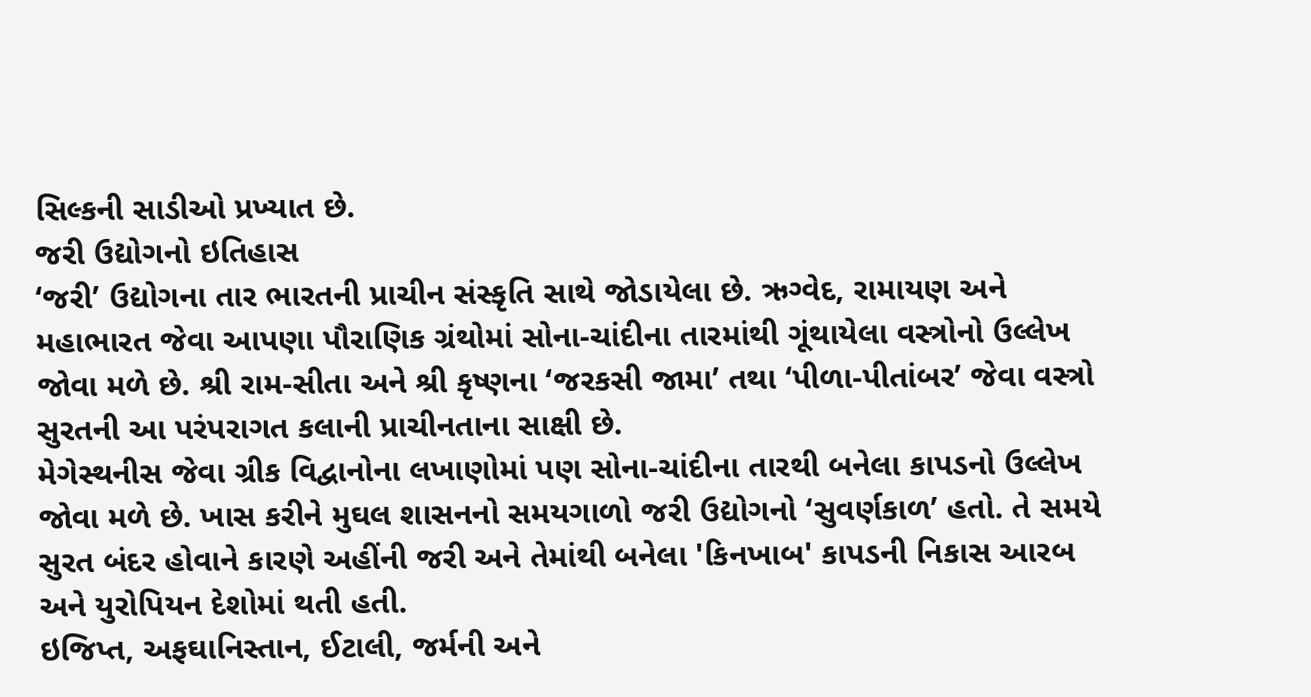સિલ્કની સાડીઓ પ્રખ્યાત છે.
જરી ઉદ્યોગનો ઇતિહાસ
‘જરી’ ઉદ્યોગના તાર ભારતની પ્રાચીન સંસ્કૃતિ સાથે જોડાયેલા છે. ઋગ્વેદ, રામાયણ અને મહાભારત જેવા આપણા પૌરાણિક ગ્રંથોમાં સોના-ચાંદીના તારમાંથી ગૂંથાયેલા વસ્ત્રોનો ઉલ્લેખ જોવા મળે છે. શ્રી રામ-સીતા અને શ્રી કૃષ્ણના ‘જરકસી જામા’ તથા ‘પીળા-પીતાંબર’ જેવા વસ્ત્રો સુરતની આ પરંપરાગત કલાની પ્રાચીનતાના સાક્ષી છે.
મેગેસ્થનીસ જેવા ગ્રીક વિદ્વાનોના લખાણોમાં પણ સોના-ચાંદીના તારથી બનેલા કાપડનો ઉલ્લેખ જોવા મળે છે. ખાસ કરીને મુઘલ શાસનનો સમયગાળો જરી ઉદ્યોગનો ‘સુવર્ણકાળ’ હતો. તે સમયે સુરત બંદર હોવાને કારણે અહીંની જરી અને તેમાંથી બનેલા 'કિનખાબ' કાપડની નિકાસ આરબ અને યુરોપિયન દેશોમાં થતી હતી.
ઇજિપ્ત, અફઘાનિસ્તાન, ઈટાલી, જર્મની અને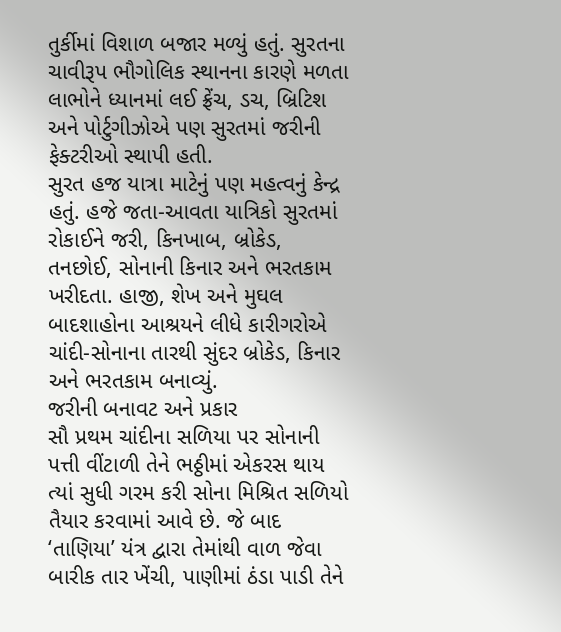તુર્કીમાં વિશાળ બજાર મળ્યું હતું. સુરતના ચાવીરૂપ ભૌગોલિક સ્થાનના કારણે મળતા લાભોને ધ્યાનમાં લઈ ફ્રેંચ, ડચ, બ્રિટિશ અને પોર્ટુગીઝોએ પણ સુરતમાં જરીની ફેક્ટરીઓ સ્થાપી હતી.
સુરત હજ યાત્રા માટેનું પણ મહત્વનું કેન્દ્ર હતું. હજે જતા-આવતા યાત્રિકો સુરતમાં રોકાઈને જરી, કિનખાબ, બ્રોકેડ, તનછોઈ, સોનાની કિનાર અને ભરતકામ ખરીદતા. હાજી, શેખ અને મુઘલ બાદશાહોના આશ્રયને લીધે કારીગરોએ ચાંદી-સોનાના તારથી સુંદર બ્રોકેડ, કિનાર અને ભરતકામ બનાવ્યું.
જરીની બનાવટ અને પ્રકાર
સૌ પ્રથમ ચાંદીના સળિયા પર સોનાની પત્તી વીંટાળી તેને ભઠ્ઠીમાં એકરસ થાય ત્યાં સુધી ગરમ કરી સોના મિશ્રિત સળિયો તૈયાર કરવામાં આવે છે. જે બાદ ‘તાણિયા’ યંત્ર દ્વારા તેમાંથી વાળ જેવા બારીક તાર ખેંચી, પાણીમાં ઠંડા પાડી તેને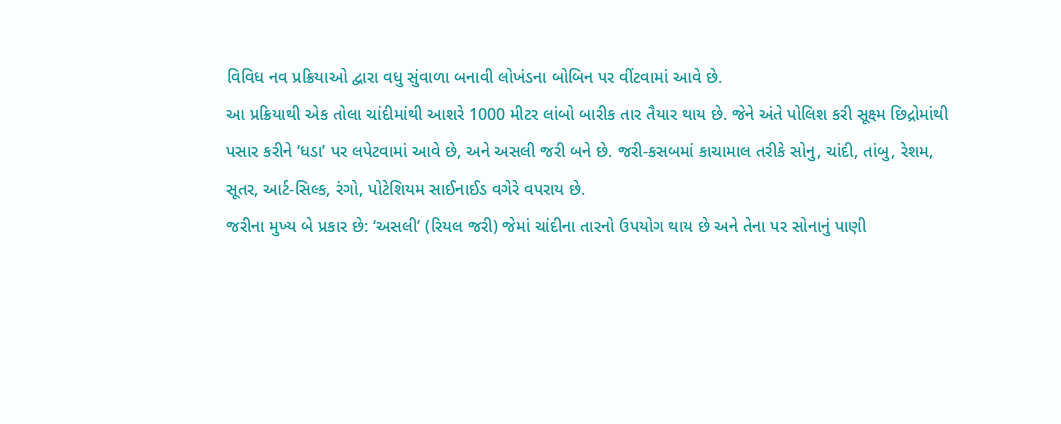વિવિધ નવ પ્રક્રિયાઓ દ્વારા વધુ સુંવાળા બનાવી લોખંડના બોબિન પર વીંટવામાં આવે છે.
આ પ્રક્રિયાથી એક તોલા ચાંદીમાંથી આશરે 1000 મીટર લાંબો બારીક તાર તૈયાર થાય છે. જેને અંતે પોલિશ કરી સૂક્ષ્મ છિદ્રોમાંથી પસાર કરીને ‘ધડા’ પર લપેટવામાં આવે છે, અને અસલી જરી બને છે. જરી-કસબમાં કાચામાલ તરીકે સોનુ, ચાંદી, તાંબુ, રેશમ, સૂતર, આર્ટ-સિલ્ક, રંગો, પોટેશિયમ સાઈનાઈડ વગેરે વપરાય છે.
જરીના મુખ્ય બે પ્રકાર છે: ‘અસલી’ (રિયલ જરી) જેમાં ચાંદીના તારનો ઉપયોગ થાય છે અને તેના પર સોનાનું પાણી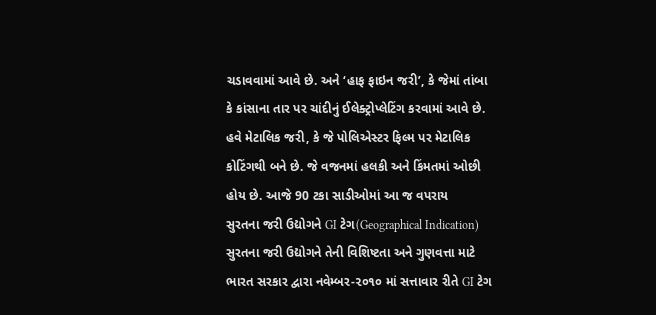ચડાવવામાં આવે છે. અને ‘હાફ ફાઇન જરી’, કે જેમાં તાંબા કે કાંસાના તાર પર ચાંદીનું ઈલેક્ટ્રોપ્લેટિંગ કરવામાં આવે છે.
હવે મેટાલિક જરી, કે જે પોલિએસ્ટર ફિલ્મ પર મેટાલિક કોટિંગથી બને છે. જે વજનમાં હલકી અને કિંમતમાં ઓછી હોય છે. આજે 90 ટકા સાડીઓમાં આ જ વપરાય
સુરતના જરી ઉદ્યોગને GI ટેગ(Geographical Indication)
સુરતના જરી ઉદ્યોગને તેની વિશિષ્ટતા અને ગુણવત્તા માટે ભારત સરકાર દ્વારા નવેમ્બર-૨૦૧૦ માં સત્તાવાર રીતે GI ટેગ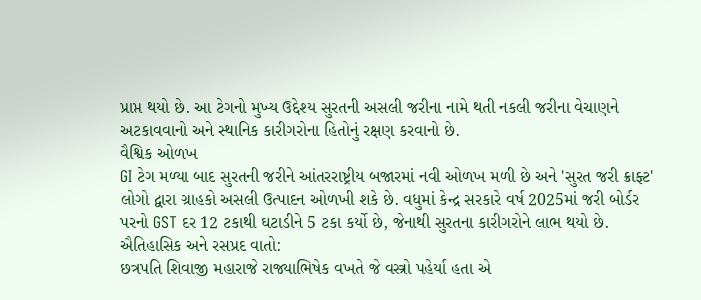પ્રાપ્ત થયો છે. આ ટેગનો મુખ્ય ઉદ્દેશ્ય સુરતની અસલી જરીના નામે થતી નકલી જરીના વેચાણને અટકાવવાનો અને સ્થાનિક કારીગરોના હિતોનું રક્ષણ કરવાનો છે.
વૈશ્વિક ઓળખ
GI ટેગ મળ્યા બાદ સુરતની જરીને આંતરરાષ્ટ્રીય બજારમાં નવી ઓળખ મળી છે અને 'સુરત જરી ક્રાફ્ટ' લોગો દ્વારા ગ્રાહકો અસલી ઉત્પાદન ઓળખી શકે છે. વધુમાં કેન્દ્ર સરકારે વર્ષ 2025માં જરી બોર્ડર પરનો GST દર 12 ટકાથી ઘટાડીને 5 ટકા કર્યો છે, જેનાથી સુરતના કારીગરોને લાભ થયો છે.
ઐતિહાસિક અને રસપ્રદ વાતો:
છત્રપતિ શિવાજી મહારાજે રાજ્યાભિષેક વખતે જે વસ્ત્રો પહેર્યા હતા એ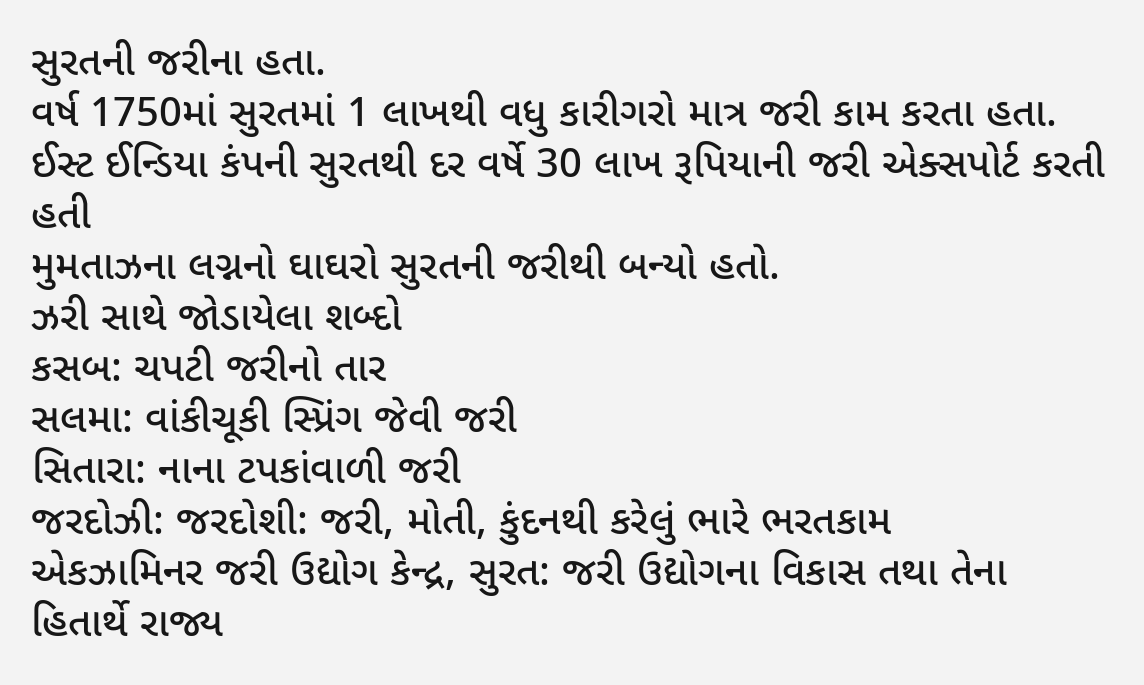સુરતની જરીના હતા.
વર્ષ 1750માં સુરતમાં 1 લાખથી વધુ કારીગરો માત્ર જરી કામ કરતા હતા.
ઈસ્ટ ઈન્ડિયા કંપની સુરતથી દર વર્ષે 30 લાખ રૂપિયાની જરી એક્સપોર્ટ કરતી હતી
મુમતાઝના લગ્નનો ઘાઘરો સુરતની જરીથી બન્યો હતો.
ઝરી સાથે જોડાયેલા શબ્દો
કસબ: ચપટી જરીનો તાર
સલમા: વાંકીચૂકી સ્પ્રિંગ જેવી જરી
સિતારા: નાના ટપકાંવાળી જરી
જરદોઝી: જરદોશી: જરી, મોતી, કુંદનથી કરેલું ભારે ભરતકામ
એકઝામિનર જરી ઉદ્યોગ કેન્દ્ર, સુરત: જરી ઉદ્યોગના વિકાસ તથા તેના હિતાર્થે રાજ્ય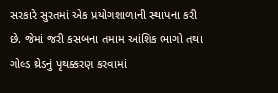સરકારે સુરતમાં એક પ્રયોગશાળાની સ્થાપના કરી છે. જેમાં જરી કસબના તમામ આંશિક ભાગો તથા ગોલ્ડ થ્રેડનું પૃથક્કરણ કરવામાં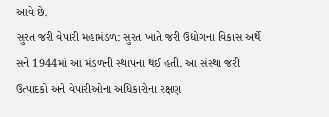આવે છે.
સુરત જરી વેપારી મહામંડળ: સુરત ખાતે જરી ઉદ્યોગના વિકાસ અર્થે સને 1944માં આ મંડળની સ્થાપના થઈ હતી. આ સંસ્થા જરી ઉત્પાદકો અને વેપારીઓના અધિકારોના રક્ષણ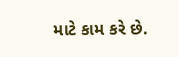માટે કામ કરે છે.